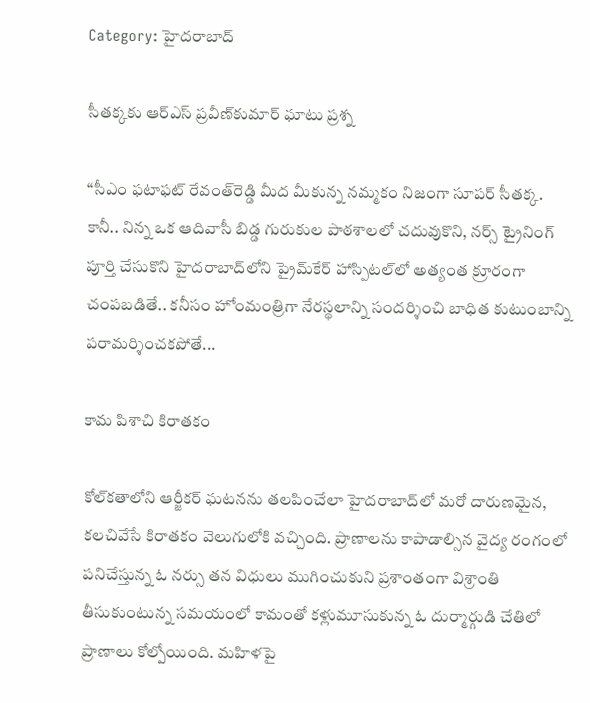Category: హైదరాబాద్

సీతక్కకు ఆర్ఎస్‌ ప్రవీణ్‌కుమార్‌ ఘాటు ప్రశ్న

“సీఎం ఫటాఫట్‌ రేవంత్‌రెడ్డి మీద మీకున్న నమ్మకం నిజంగా సూపర్‌ సీతక్క. కానీ.. నిన్న ఒక ఆదివాసీ బిడ్డ గురుకుల పాఠశాలలో చదువుకొని, నర్స్‌ ట్రైనింగ్‌ పూర్తి చేసుకొని హైదరాబాద్‌లోని ప్రైమ్‌కేర్‌ హాస్పిటల్‌లో అత్యంత క్రూరంగా చంపబడితే.. కనీసం హోంమంత్రిగా నేరస్థలాన్ని సందర్శించి బాధిత కుటుంబాన్ని పరామర్శించకపోతే...

కామ పిశాచి కిరాతకం

కోల్‌కతాలోని ఆర్జీకర్‌ ఘటనను తలపించేలా హైదరాబాద్‌లో మరో దారుణమైన, కలచివేసే కిరాతకం వెలుగులోకి వచ్చింది. ప్రాణాలను కాపాడాల్సిన వైద్య రంగంలో పనిచేస్తున్న ఓ నర్సు తన విధులు ముగించుకుని ప్రశాంతంగా విశ్రాంతి తీసుకుంటున్న సమయంలో కామంతో కళ్లుమూసుకున్న ఓ దుర్మార్గుడి చేతిలో ప్రాణాలు కోల్పోయింది. మహిళపై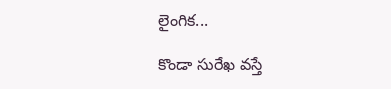లైంగిక...

కొండా సురేఖ వస్తే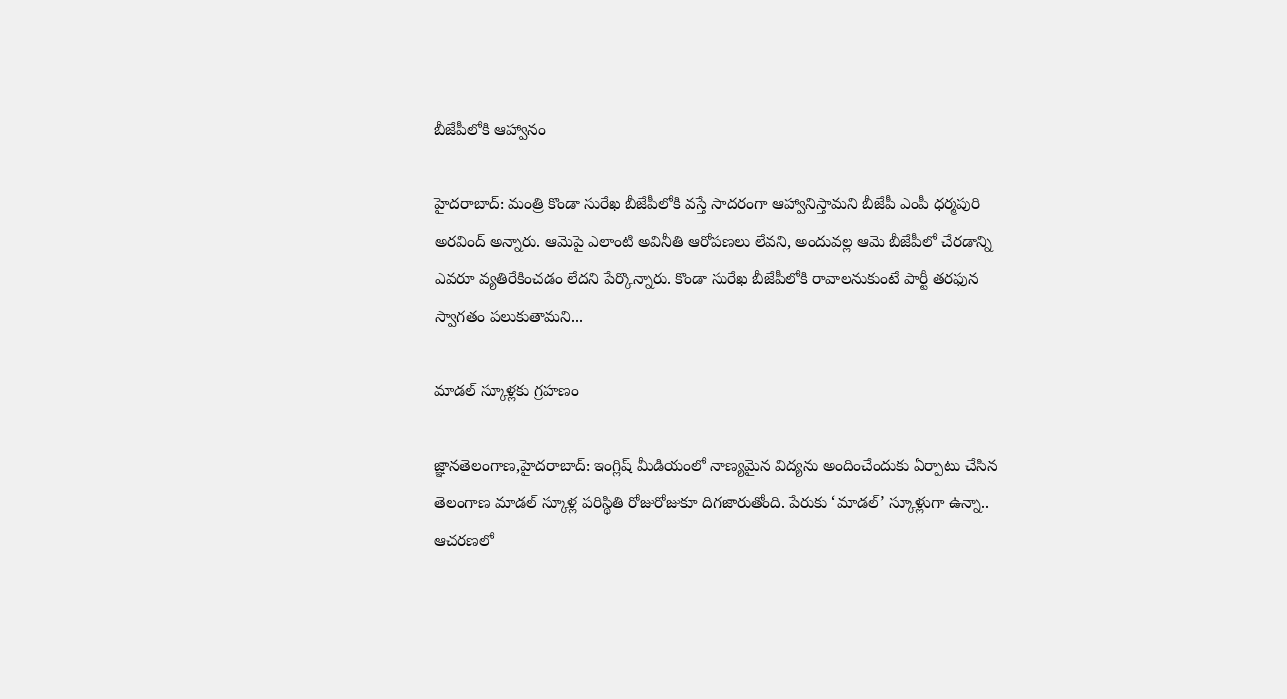బీజేపీలోకి ఆహ్వానం

హైదరాబాద్‌: మంత్రి కొండా సురేఖ బీజేపీలోకి వస్తే సాదరంగా ఆహ్వానిస్తామని బీజేపీ ఎంపీ ధర్మపురి అరవింద్ అన్నారు. ఆమెపై ఎలాంటి అవినీతి ఆరోపణలు లేవని, అందువల్ల ఆమె బీజేపీలో చేరడాన్ని ఎవరూ వ్యతిరేకించడం లేదని పేర్కొన్నారు. కొండా సురేఖ బీజేపీలోకి రావాలనుకుంటే పార్టీ తరఫున స్వాగతం పలుకుతామని...

మాడల్‌ స్కూళ్లకు గ్రహణం

జ్ఞానతెలంగాణ,హైదరాబాద్‌: ఇంగ్లిష్‌ మీడియంలో నాణ్యమైన విద్యను అందించేందుకు ఏర్పాటు చేసిన తెలంగాణ మాడల్‌ స్కూళ్ల పరిస్థితి రోజురోజుకూ దిగజారుతోంది. పేరుకు ‘మాడల్‌’ స్కూళ్లుగా ఉన్నా.. ఆచరణలో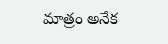మాత్రం అనేక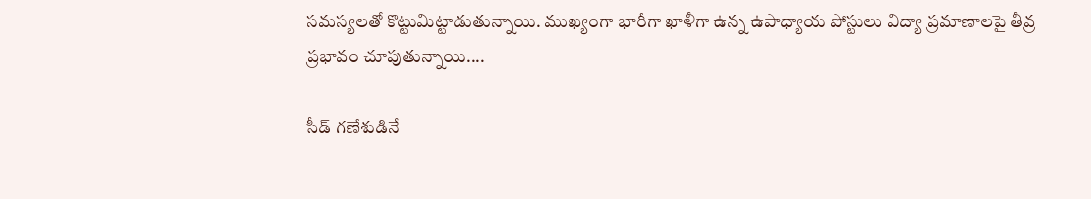సమస్యలతో కొట్టుమిట్టాడుతున్నాయి. ముఖ్యంగా భారీగా ఖాళీగా ఉన్న ఉపాధ్యాయ పోస్టులు విద్యా ప్రమాణాలపై తీవ్ర ప్రభావం చూపుతున్నాయి....

సీడ్‌ గణేశుడినే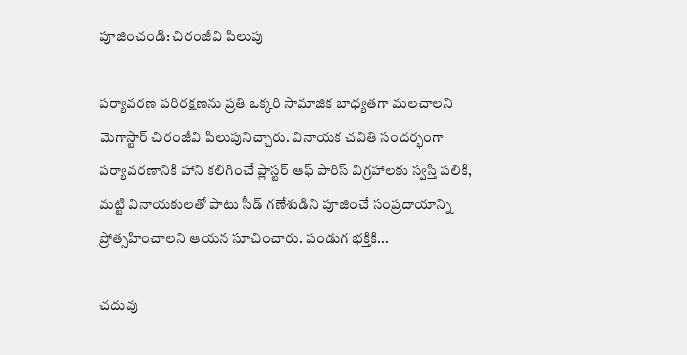పూజించండి: చిరంజీవి పిలుపు

పర్యావరణ పరిరక్షణను ప్రతి ఒక్కరి సామాజిక బాధ్యతగా మలచాలని మెగాస్టార్‌ చిరంజీవి పిలుపునిచ్చారు. వినాయక చవితి సందర్భంగా పర్యావరణానికి హాని కలిగించే ప్లాస్టర్‌ ఆఫ్‌ పారిస్‌ విగ్రహాలకు స్వస్తి పలికి, మట్టి వినాయకులతో పాటు సీడ్‌ గణేశుడిని పూజించే సంప్రదాయాన్ని ప్రోత్సహించాలని ఆయన సూచించారు. పండుగ భక్తికి...

చదువు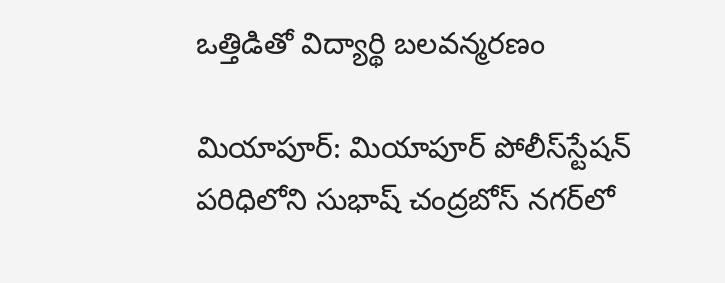ఒత్తిడితో విద్యార్థి బలవన్మరణం

మియాపూర్‌: మియాపూర్‌ పోలీస్‌స్టేషన్‌ పరిధిలోని సుభాష్‌ చంద్రబోస్‌ నగర్‌లో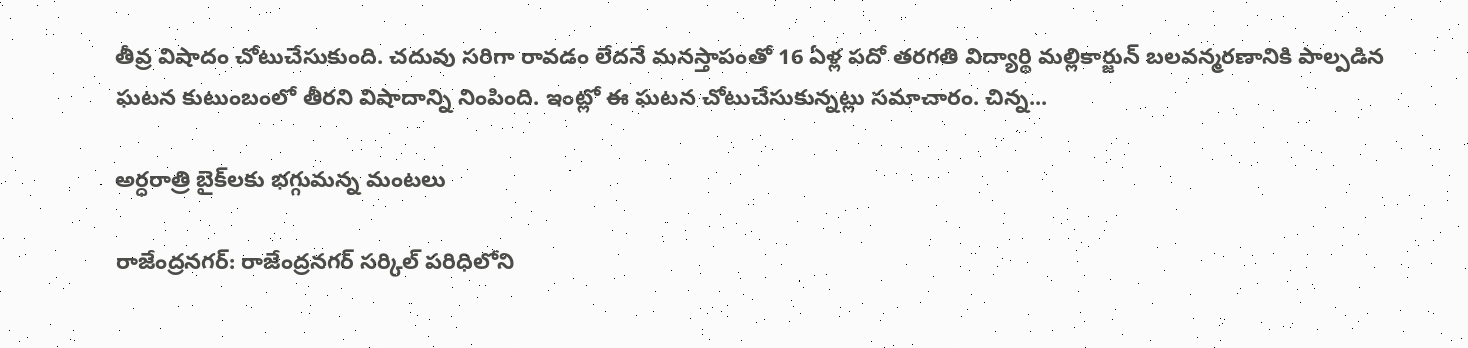తీవ్ర విషాదం చోటుచేసుకుంది. చదువు సరిగా రావడం లేదనే మనస్తాపంతో 16 ఏళ్ల పదో తరగతి విద్యార్థి మల్లికార్జున్‌ బలవన్మరణానికి పాల్పడిన ఘటన కుటుంబంలో తీరని విషాదాన్ని నింపింది. ఇంట్లో ఈ ఘటన చోటుచేసుకున్నట్లు సమాచారం. చిన్న...

అర్ధరాత్రి బైక్‌లకు భగ్గుమన్న మంటలు

రాజేంద్రనగర్: రాజేంద్రనగర్ సర్కిల్ పరిధిలోని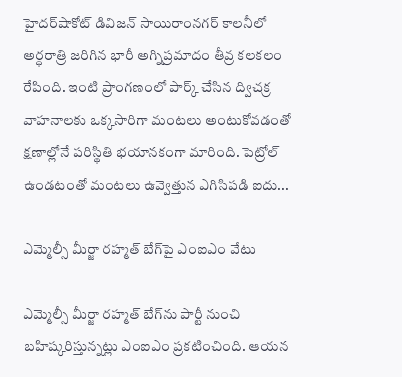హైదర్‌షాకోట్ డివిజన్ సాయిరాంనగర్ కాలనీలో అర్ధరాత్రి జరిగిన భారీ అగ్నిప్రమాదం తీవ్ర కలకలం రేపింది. ఇంటి ప్రాంగణంలో పార్క్ చేసిన ద్విచక్ర వాహనాలకు ఒక్కసారిగా మంటలు అంటుకోవడంతో క్షణాల్లోనే పరిస్థితి భయానకంగా మారింది. పెట్రోల్ ఉండటంతో మంటలు ఉవ్వెత్తున ఎగిసిపడి ఐదు...

ఎమ్మెల్సీ మీర్జా రహ్మత్‌ బేగ్‌పై ఎంఐఎం వేటు

ఎమ్మెల్సీ మీర్జా రహ్మత్‌ బేగ్‌ను పార్టీ నుంచి బహిష్కరిస్తున్నట్లు ఎంఐఎం ప్రకటించింది. ఆయన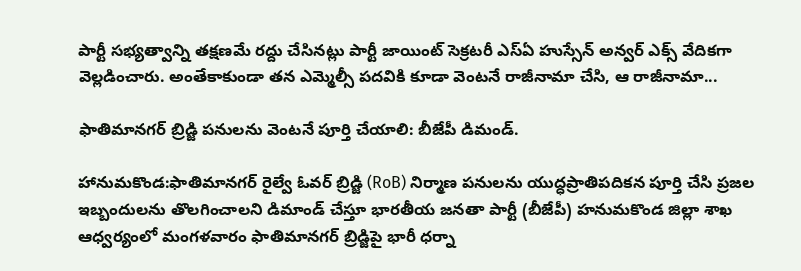పార్టీ సభ్యత్వాన్ని తక్షణమే రద్దు చేసినట్లు పార్టీ జాయింట్‌ సెక్రటరీ ఎస్‌ఏ హుస్సేన్‌ అన్వర్‌ ఎక్స్‌ వేదికగా వెల్లడించారు. అంతేకాకుండా తన ఎమ్మెల్సీ పదవికి కూడా వెంటనే రాజీనామా చేసి, ఆ రాజీనామా...

ఫాతిమానగర్ బ్రిడ్జి పనులను వెంటనే పూర్తి చేయాలి: బీజేపీ డిమండ్.

హానుమకొండ:ఫాతిమానగర్ రైల్వే ఓవర్ బ్రిడ్జి (RoB) నిర్మాణ పనులను యుద్ధప్రాతిపదికన పూర్తి చేసి ప్రజల ఇబ్బందులను తొలగించాలని డిమాండ్ చేస్తూ భారతీయ జనతా పార్టీ (బీజేపీ) హనుమకొండ జిల్లా శాఖ ఆధ్వర్యంలో మంగళవారం ఫాతిమానగర్ బ్రిడ్జిపై భారీ ధర్నా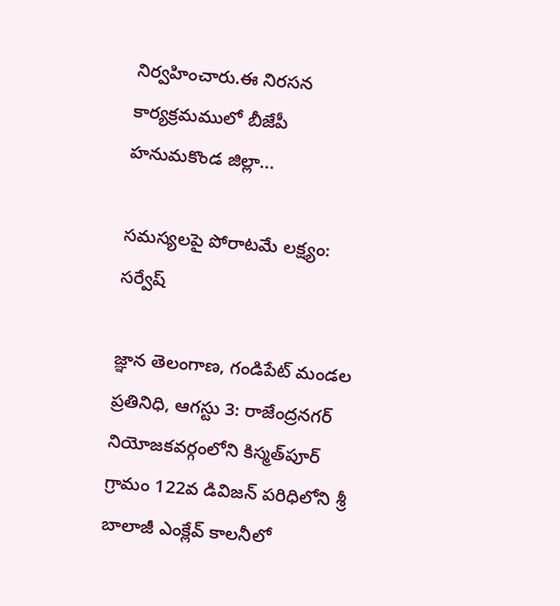నిర్వహించారు.ఈ నిరసన కార్యక్రమములో బీజేపీ హనుమకొండ జిల్లా...

సమస్యలపై పోరాటమే లక్ష్యం: సర్వేష్

జ్ఞాన తెలంగాణ, గండిపేట్ మండల ప్రతినిధి, ఆగస్టు 3: రాజేంద్రనగర్ నియోజకవర్గంలోని కిస్మత్‌పూర్ గ్రామం 122వ డివిజన్ పరిధిలోని శ్రీ బాలాజీ ఎంక్లేవ్ కాలనీలో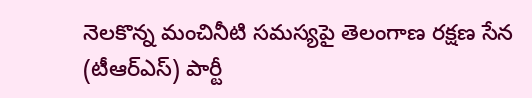నెలకొన్న మంచినీటి సమస్యపై తెలంగాణ రక్షణ సేన (టీఆర్ఎస్) పార్టీ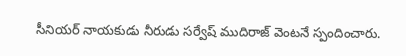సీనియర్ నాయకుడు నీరుడు సర్వేష్ ముదిరాజ్ వెంటనే స్పందించారు.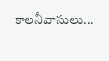కాలనీవాసులు...